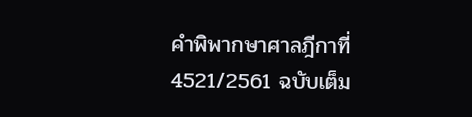คำพิพากษาศาลฎีกาที่ 4521/2561 ฉบับเต็ม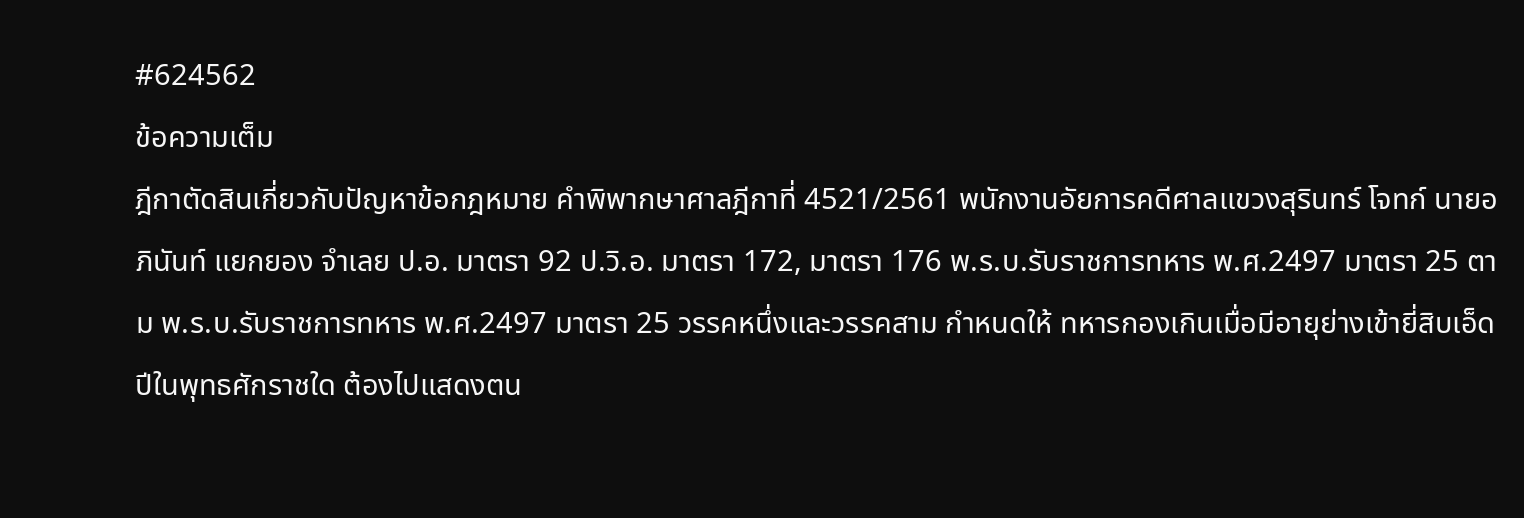#624562
ข้อความเต็ม
ฎีกาตัดสินเกี่ยวกับปัญหาข้อกฎหมาย คำพิพากษาศาลฎีกาที่ 4521/2561 พนักงานอัยการคดีศาลแขวงสุรินทร์ โจทก์ นายอภินันท์ แยกยอง จำเลย ป.อ. มาตรา 92 ป.วิ.อ. มาตรา 172, มาตรา 176 พ.ร.บ.รับราชการทหาร พ.ศ.2497 มาตรา 25 ตาม พ.ร.บ.รับราชการทหาร พ.ศ.2497 มาตรา 25 วรรคหนึ่งและวรรคสาม กำหนดให้ ทหารกองเกินเมื่อมีอายุย่างเข้ายี่สิบเอ็ดปีในพุทธศักราชใด ต้องไปแสดงตน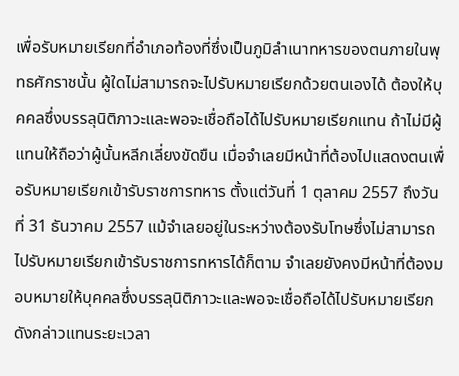เพื่อรับหมายเรียกที่อำเภอท้องที่ซึ่งเป็นภูมิลำเนาทหารของตนภายในพุทธศักราชนั้น ผู้ใดไม่สามารถจะไปรับหมายเรียกด้วยตนเองได้ ต้องให้บุคคลซึ่งบรรลุนิติภาวะและพอจะเชื่อถือได้ไปรับหมายเรียกแทน ถ้าไม่มีผู้แทนให้ถือว่าผู้นั้นหลีกเลี่ยงขัดขืน เมื่อจำเลยมีหน้าที่ต้องไปแสดงตนเพื่อรับหมายเรียกเข้ารับราชการทหาร ตั้งแต่วันที่ 1 ตุลาคม 2557 ถึงวันที่ 31 ธันวาคม 2557 แม้จำเลยอยู่ในระหว่างต้องรับโทษซึ่งไม่สามารถไปรับหมายเรียกเข้ารับราชการทหารได้ก็ตาม จำเลยยังคงมีหน้าที่ต้องมอบหมายให้บุคคลซึ่งบรรลุนิติภาวะและพอจะเชื่อถือได้ไปรับหมายเรียกดังกล่าวแทนระยะเวลา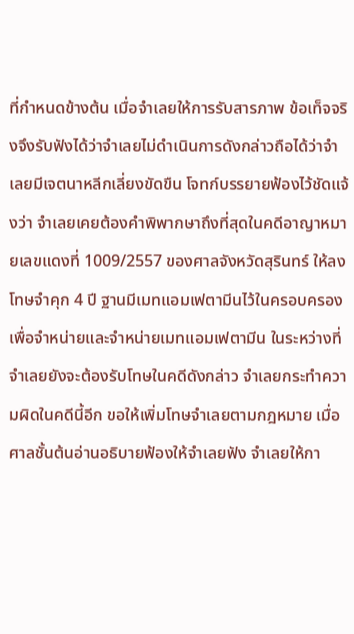ที่กำหนดข้างต้น เมื่อจำเลยให้การรับสารภาพ ข้อเท็จจริงจึงรับฟังได้ว่าจำเลยไม่ดำเนินการดังกล่าวถือได้ว่าจำเลยมีเจตนาหลีกเลี่ยงขัดขืน โจทก์บรรยายฟ้องไว้ชัดแจ้งว่า จำเลยเคยต้องคำพิพากษาถึงที่สุดในคดีอาญาหมายเลขแดงที่ 1009/2557 ของศาลจังหวัดสุรินทร์ ให้ลงโทษจำคุก 4 ปี ฐานมีเมทแอมเฟตามีนไว้ในครอบครองเพื่อจำหน่ายและจำหน่ายเมทแอมเฟตามีน ในระหว่างที่จำเลยยังจะต้องรับโทษในคดีดังกล่าว จำเลยกระทำความผิดในคดีนี้อีก ขอให้เพิ่มโทษจำเลยตามกฎหมาย เมื่อศาลชั้นต้นอ่านอธิบายฟ้องให้จำเลยฟัง จำเลยให้กา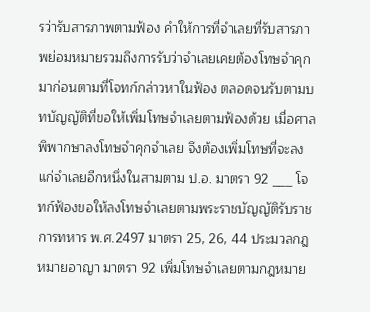รว่ารับสารภาพตามฟ้อง คำให้การที่จำเลยที่รับสารภาพย่อมหมายรวมถึงการรับว่าจำเลยเคยต้องโทษจำคุกมาก่อนตามที่โจทก์กล่าวหาในฟ้อง ตลอดจนรับตามบทบัญญัติที่ขอให้เพิ่มโทษจำเลยตามฟ้องด้วย เมื่อศาลพิพากษาลงโทษจำคุกจำเลย จึงต้องเพิ่มโทษที่จะลงแก่จำเลยอีกหนึ่งในสามตาม ป.อ. มาตรา 92 ___ โจทก์ฟ้องขอให้ลงโทษจำเลยตามพระราชบัญญัติรับราชการทหาร พ.ศ.2497 มาตรา 25, 26, 44 ประมวลกฎหมายอาญา มาตรา 92 เพิ่มโทษจำเลยตามกฎหมาย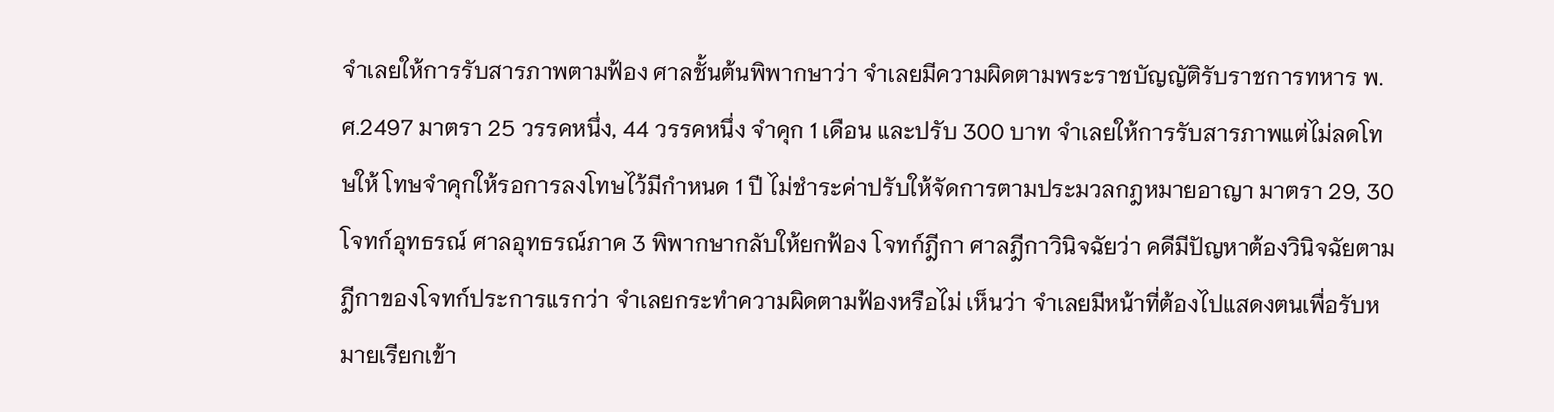จำเลยให้การรับสารภาพตามฟ้อง ศาลชั้นต้นพิพากษาว่า จำเลยมีความผิดตามพระราชบัญญัติรับราชการทหาร พ.ศ.2497 มาตรา 25 วรรคหนึ่ง, 44 วรรคหนึ่ง จำคุก 1 เดือน และปรับ 300 บาท จำเลยให้การรับสารภาพแต่ไม่ลดโทษให้ โทษจำคุกให้รอการลงโทษไว้มีกำหนด 1 ปี ไม่ชำระค่าปรับให้จัดการตามประมวลกฎหมายอาญา มาตรา 29, 30 โจทก์อุทธรณ์ ศาลอุทธรณ์ภาค 3 พิพากษากลับให้ยกฟ้อง โจทก์ฎีกา ศาลฎีกาวินิจฉัยว่า คดีมีปัญหาต้องวินิจฉัยตามฎีกาของโจทก์ประการแรกว่า จำเลยกระทำความผิดตามฟ้องหรือไม่ เห็นว่า จำเลยมีหน้าที่ต้องไปแสดงตนเพื่อรับหมายเรียกเข้า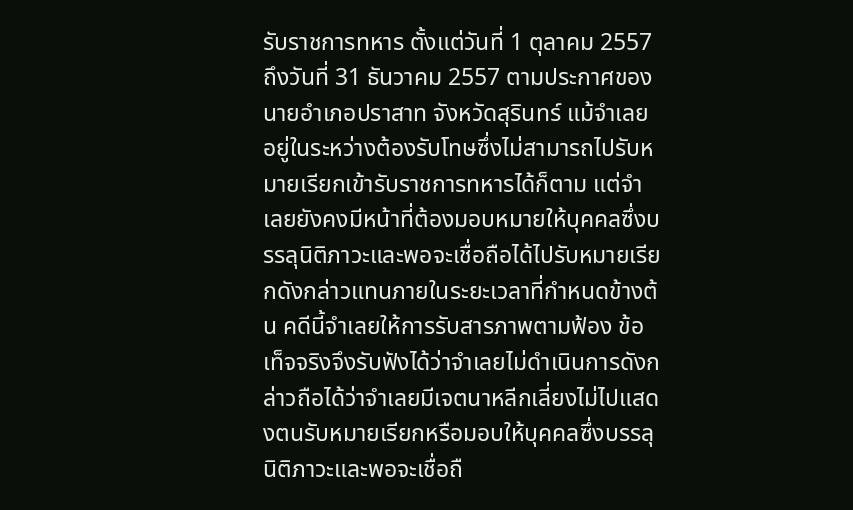รับราชการทหาร ตั้งแต่วันที่ 1 ตุลาคม 2557 ถึงวันที่ 31 ธันวาคม 2557 ตามประกาศของนายอำเภอปราสาท จังหวัดสุรินทร์ แม้จำเลยอยู่ในระหว่างต้องรับโทษซึ่งไม่สามารถไปรับหมายเรียกเข้ารับราชการทหารได้ก็ตาม แต่จำเลยยังคงมีหน้าที่ต้องมอบหมายให้บุคคลซึ่งบรรลุนิติภาวะและพอจะเชื่อถือได้ไปรับหมายเรียกดังกล่าวแทนภายในระยะเวลาที่กำหนดข้างต้น คดีนี้จำเลยให้การรับสารภาพตามฟ้อง ข้อเท็จจริงจึงรับฟังได้ว่าจำเลยไม่ดำเนินการดังกล่าวถือได้ว่าจำเลยมีเจตนาหลีกเลี่ยงไม่ไปแสดงตนรับหมายเรียกหรือมอบให้บุคคลซึ่งบรรลุนิติภาวะและพอจะเชื่อถื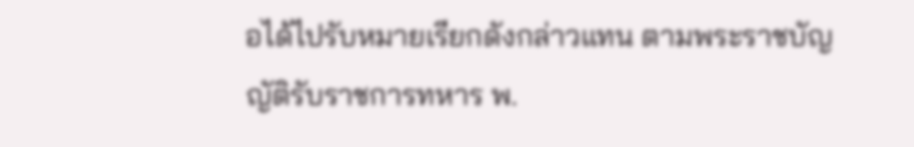อได้ไปรับหมายเรียกดังกล่าวแทน ตามพระราชบัญญัติรับราชการทหาร พ.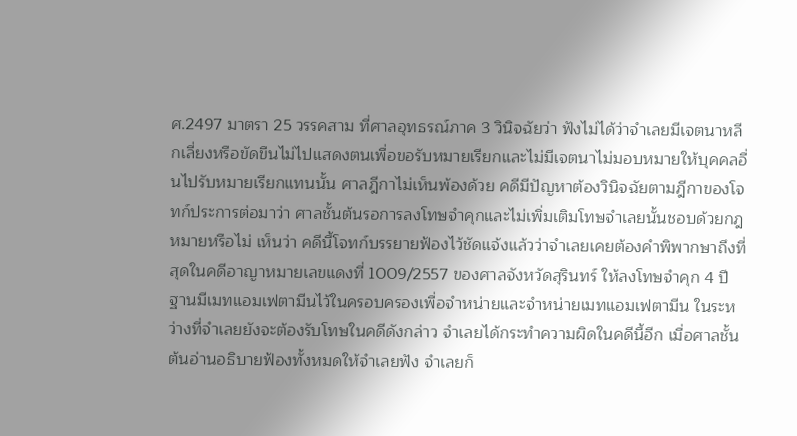ศ.2497 มาตรา 25 วรรคสาม ที่ศาลอุทธรณ์ภาค 3 วินิจฉัยว่า ฟังไม่ได้ว่าจำเลยมีเจตนาหลีกเลี่ยงหรือขัดขืนไม่ไปแสดงตนเพื่อขอรับหมายเรียกและไม่มีเจตนาไม่มอบหมายให้บุคคลอื่นไปรับหมายเรียกแทนนั้น ศาลฎีกาไม่เห็นพ้องด้วย คดีมีปัญหาต้องวินิจฉัยตามฎีกาของโจทก์ประการต่อมาว่า ศาลชั้นต้นรอการลงโทษจำคุกและไม่เพิ่มเติมโทษจำเลยนั้นชอบด้วยกฎหมายหรือไม่ เห็นว่า คดีนี้โจทก์บรรยายฟ้องไว้ชัดแจ้งแล้วว่าจำเลยเคยต้องคำพิพากษาถึงที่สุดในคดีอาญาหมายเลขแดงที่ 1009/2557 ของศาลจังหวัดสุรินทร์ ให้ลงโทษจำคุก 4 ปี ฐานมีเมทแอมเฟตามีนไว้ในครอบครองเพื่อจำหน่ายและจำหน่ายเมทแอมเฟตามีน ในระหว่างที่จำเลยยังจะต้องรับโทษในคดีดังกล่าว จำเลยได้กระทำความผิดในคดีนี้อีก เมื่อศาลชั้นต้นอ่านอธิบายฟ้องทั้งหมดให้จำเลยฟัง จำเลยก็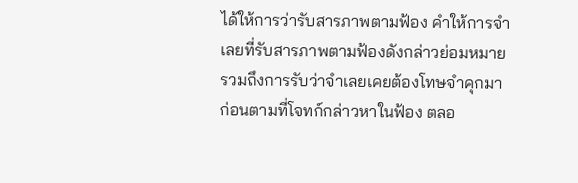ได้ให้การว่ารับสารภาพตามฟ้อง คำให้การจำเลยที่รับสารภาพตามฟ้องดังกล่าวย่อมหมายรวมถึงการรับว่าจำเลยเคยต้องโทษจำคุกมาก่อนตามที่โจทก์กล่าวหาในฟ้อง ตลอ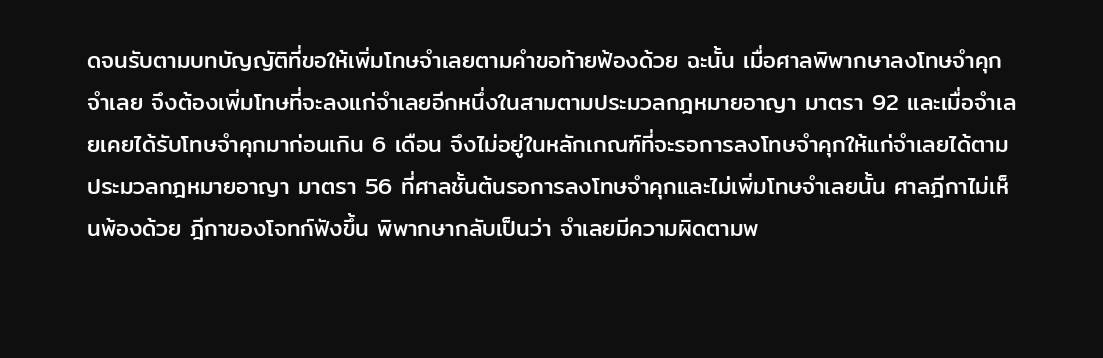ดจนรับตามบทบัญญัติที่ขอให้เพิ่มโทษจำเลยตามคำขอท้ายฟ้องด้วย ฉะนั้น เมื่อศาลพิพากษาลงโทษจำคุกจำเลย จึงต้องเพิ่มโทษที่จะลงแก่จำเลยอีกหนึ่งในสามตามประมวลกฎหมายอาญา มาตรา 92 และเมื่อจำเลยเคยได้รับโทษจำคุกมาก่อนเกิน 6 เดือน จึงไม่อยู่ในหลักเกณฑ์ที่จะรอการลงโทษจำคุกให้แก่จำเลยได้ตามประมวลกฎหมายอาญา มาตรา 56 ที่ศาลชั้นต้นรอการลงโทษจำคุกและไม่เพิ่มโทษจำเลยนั้น ศาลฎีกาไม่เห็นพ้องด้วย ฎีกาของโจทก์ฟังขึ้น พิพากษากลับเป็นว่า จำเลยมีความผิดตามพ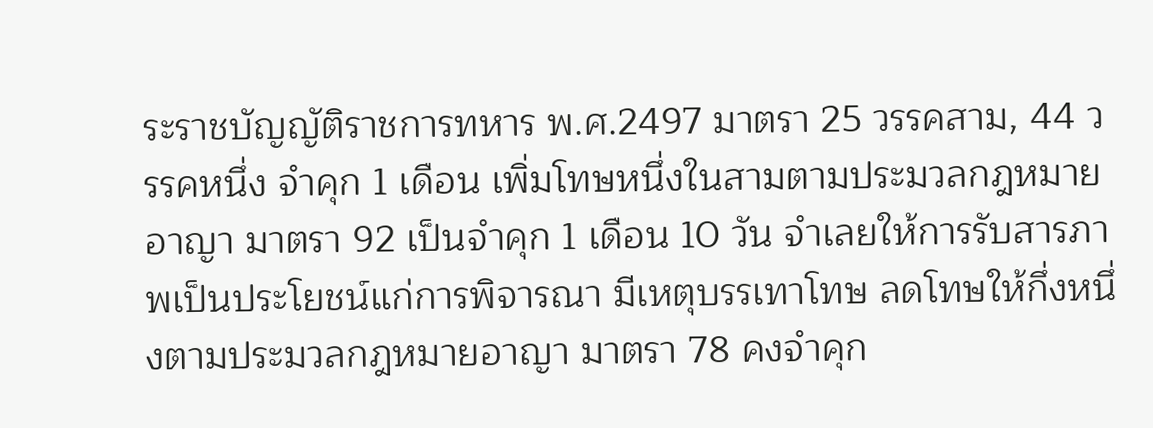ระราชบัญญัติราชการทหาร พ.ศ.2497 มาตรา 25 วรรคสาม, 44 วรรคหนึ่ง จำคุก 1 เดือน เพิ่มโทษหนึ่งในสามตามประมวลกฎหมายอาญา มาตรา 92 เป็นจำคุก 1 เดือน 10 วัน จำเลยให้การรับสารภาพเป็นประโยชน์แก่การพิจารณา มีเหตุบรรเทาโทษ ลดโทษให้กึ่งหนึ่งตามประมวลกฎหมายอาญา มาตรา 78 คงจำคุก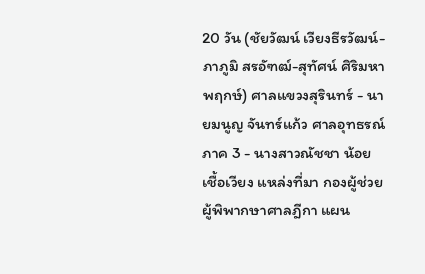20 วัน (ชัยวัฒน์ เวียงธีรวัฒน์-ภาภูมิ สรอัฑฒ์-สุทัศน์ ศิริมหาพฤกษ์) ศาลแขวงสุรินทร์ - นายมนูญ จันทร์แก้ว ศาลอุทธรณ์ภาค 3 - นางสาวณัชชา น้อยเชื้อเวียง แหล่งที่มา กองผู้ช่วยผู้พิพากษาศาลฎีกา แผน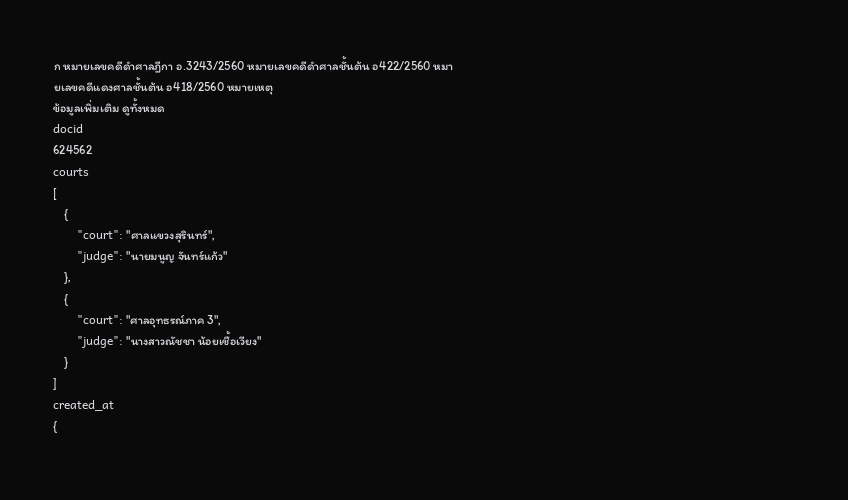ก หมายเลขคดีดำศาลฎีกา อ.3243/2560 หมายเลขคดีดำศาลชั้นต้น อ422/2560 หมายเลขคดีแดงศาลชั้นต้น อ418/2560 หมายเหตุ
ข้อมูลเพิ่มเติม ดูทั้งหมด
docid
624562
courts
[
    {
        "court": "ศาลแขวงสุรินทร์",
        "judge": "นายมนูญ จันทร์แก้ว"
    },
    {
        "court": "ศาลอุทธรณ์ภาค 3",
        "judge": "นางสาวณัชชา น้อยเชื้อเวียง"
    }
]
created_at
{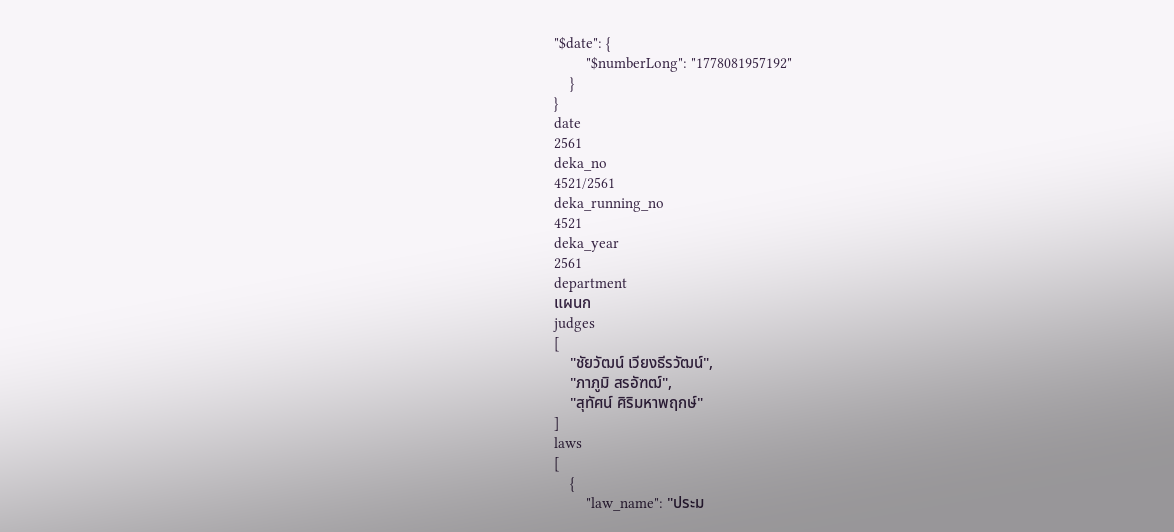"$date": {
        "$numberLong": "1778081957192"
    }
}
date
2561
deka_no
4521/2561
deka_running_no
4521
deka_year
2561
department
แผนก
judges
[
    "ชัยวัฒน์ เวียงธีรวัฒน์",
    "ภาภูมิ สรอัฑฒ์",
    "สุทัศน์ ศิริมหาพฤกษ์"
]
laws
[
    {
        "law_name": "ประม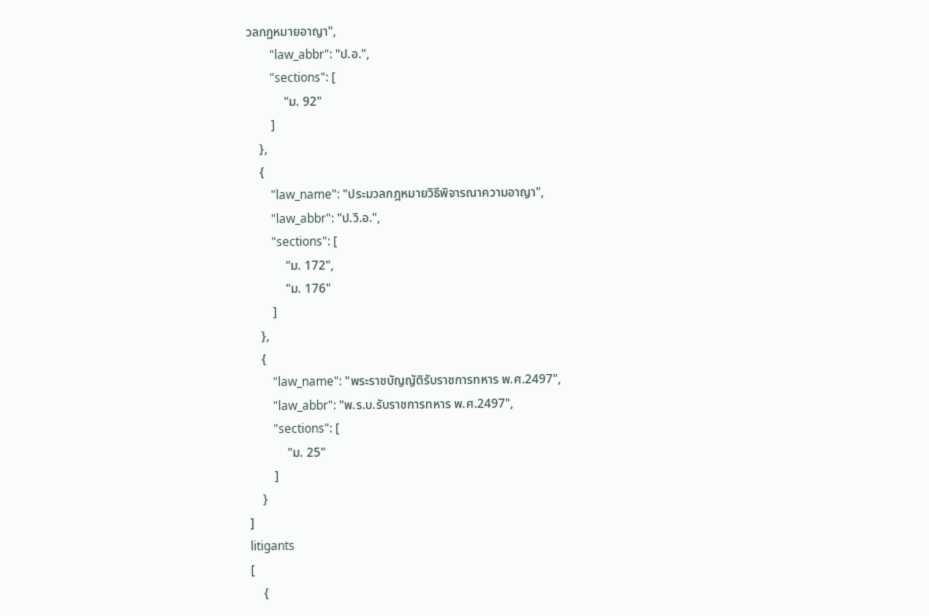วลกฎหมายอาญา",
        "law_abbr": "ป.อ.",
        "sections": [
            "ม. 92"
        ]
    },
    {
        "law_name": "ประมวลกฎหมายวิธีพิจารณาความอาญา",
        "law_abbr": "ป.วิ.อ.",
        "sections": [
            "ม. 172",
            "ม. 176"
        ]
    },
    {
        "law_name": "พระราชบัญญัติรับราชการทหาร พ.ศ.2497",
        "law_abbr": "พ.ร.บ.รับราชการทหาร พ.ศ.2497",
        "sections": [
            "ม. 25"
        ]
    }
]
litigants
[
    {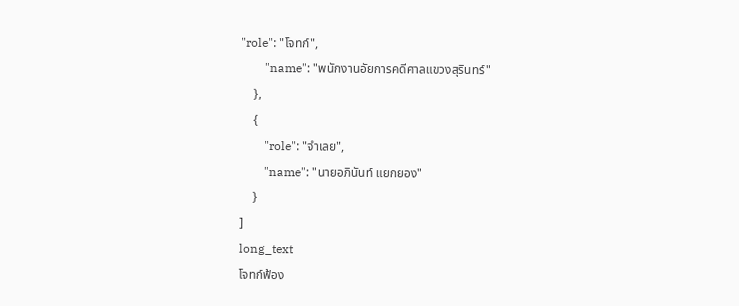"role": "โจทก์",
        "name": "พนักงานอัยการคดีศาลแขวงสุรินทร์"
    },
    {
        "role": "จำเลย",
        "name": "นายอภินันท์ แยกยอง"
    }
]
long_text
โจทก์ฟ้อง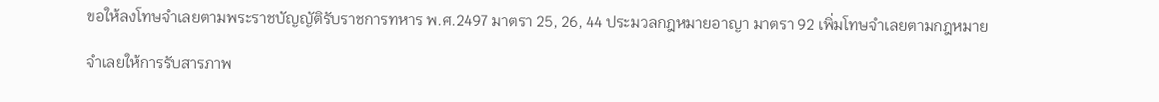ขอให้ลงโทษจำเลยตามพระราชบัญญัติรับราชการทหาร พ.ศ.2497 มาตรา 25, 26, 44 ประมวลกฎหมายอาญา มาตรา 92 เพิ่มโทษจำเลยตามกฎหมาย

จำเลยให้การรับสารภาพ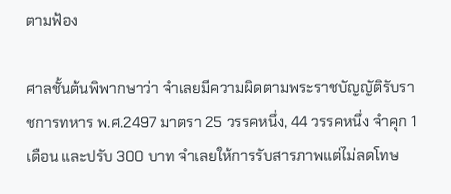ตามฟ้อง

ศาลชั้นต้นพิพากษาว่า จำเลยมีความผิดตามพระราชบัญญัติรับราชการทหาร พ.ศ.2497 มาตรา 25 วรรคหนึ่ง, 44 วรรคหนึ่ง จำคุก 1 เดือน และปรับ 300 บาท จำเลยให้การรับสารภาพแต่ไม่ลดโทษ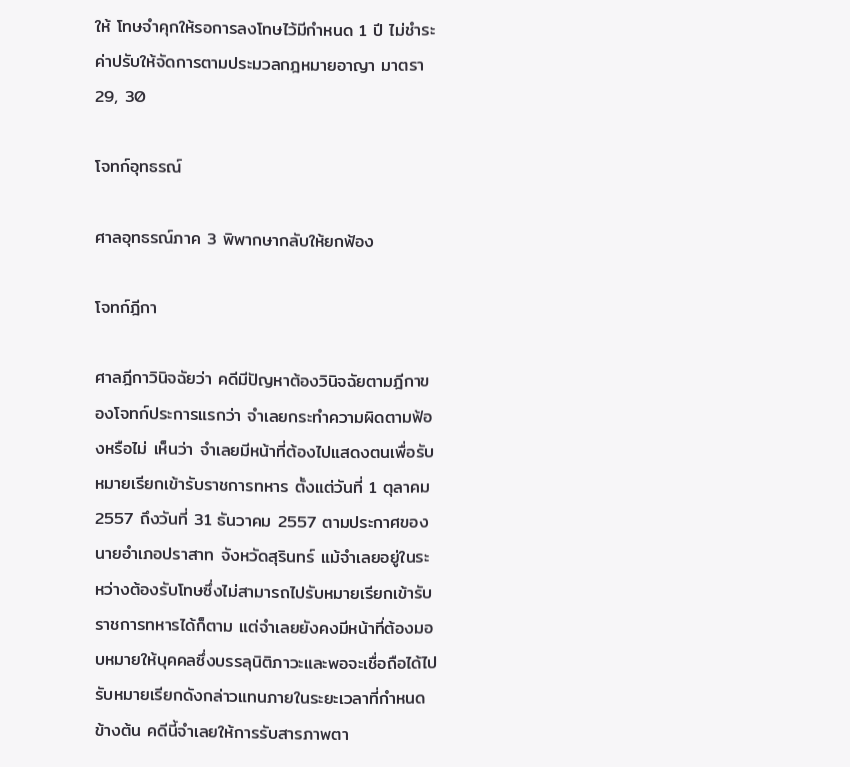ให้ โทษจำคุกให้รอการลงโทษไว้มีกำหนด 1 ปี ไม่ชำระค่าปรับให้จัดการตามประมวลกฎหมายอาญา มาตรา 29, 30

โจทก์อุทธรณ์

ศาลอุทธรณ์ภาค 3 พิพากษากลับให้ยกฟ้อง

โจทก์ฎีกา

ศาลฎีกาวินิจฉัยว่า คดีมีปัญหาต้องวินิจฉัยตามฎีกาของโจทก์ประการแรกว่า จำเลยกระทำความผิดตามฟ้องหรือไม่ เห็นว่า จำเลยมีหน้าที่ต้องไปแสดงตนเพื่อรับหมายเรียกเข้ารับราชการทหาร ตั้งแต่วันที่ 1 ตุลาคม 2557 ถึงวันที่ 31 ธันวาคม 2557 ตามประกาศของนายอำเภอปราสาท จังหวัดสุรินทร์ แม้จำเลยอยู่ในระหว่างต้องรับโทษซึ่งไม่สามารถไปรับหมายเรียกเข้ารับราชการทหารได้ก็ตาม แต่จำเลยยังคงมีหน้าที่ต้องมอบหมายให้บุคคลซึ่งบรรลุนิติภาวะและพอจะเชื่อถือได้ไปรับหมายเรียกดังกล่าวแทนภายในระยะเวลาที่กำหนดข้างต้น คดีนี้จำเลยให้การรับสารภาพตา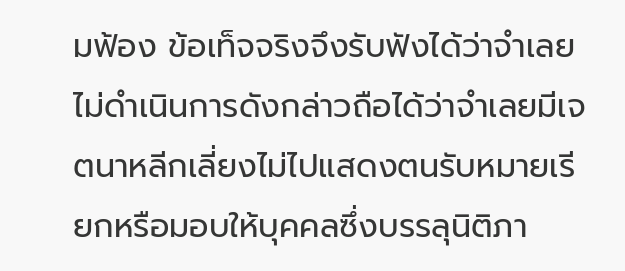มฟ้อง ข้อเท็จจริงจึงรับฟังได้ว่าจำเลยไม่ดำเนินการดังกล่าวถือได้ว่าจำเลยมีเจตนาหลีกเลี่ยงไม่ไปแสดงตนรับหมายเรียกหรือมอบให้บุคคลซึ่งบรรลุนิติภา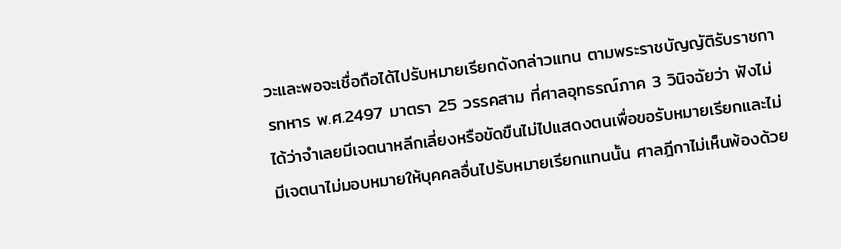วะและพอจะเชื่อถือได้ไปรับหมายเรียกดังกล่าวแทน ตามพระราชบัญญัติรับราชการทหาร พ.ศ.2497 มาตรา 25 วรรคสาม ที่ศาลอุทธรณ์ภาค 3 วินิจฉัยว่า ฟังไม่ได้ว่าจำเลยมีเจตนาหลีกเลี่ยงหรือขัดขืนไม่ไปแสดงตนเพื่อขอรับหมายเรียกและไม่มีเจตนาไม่มอบหมายให้บุคคลอื่นไปรับหมายเรียกแทนนั้น ศาลฎีกาไม่เห็นพ้องด้วย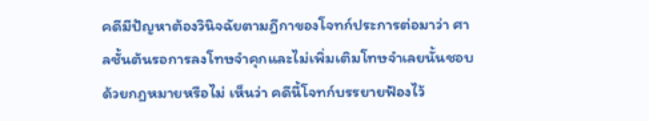คดีมีปัญหาต้องวินิจฉัยตามฎีกาของโจทก์ประการต่อมาว่า ศาลชั้นต้นรอการลงโทษจำคุกและไม่เพิ่มเติมโทษจำเลยนั้นชอบด้วยกฎหมายหรือไม่ เห็นว่า คดีนี้โจทก์บรรยายฟ้องไว้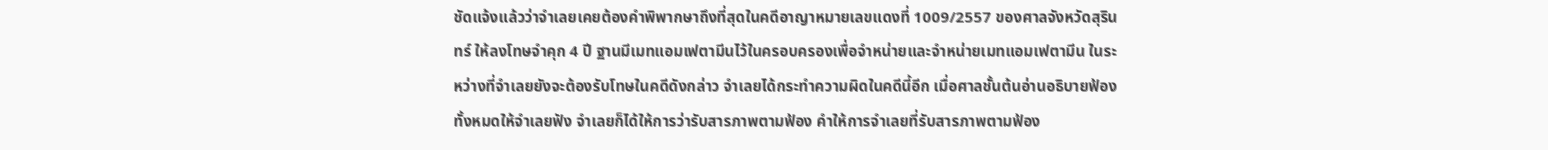ชัดแจ้งแล้วว่าจำเลยเคยต้องคำพิพากษาถึงที่สุดในคดีอาญาหมายเลขแดงที่ 1009/2557 ของศาลจังหวัดสุรินทร์ ให้ลงโทษจำคุก 4 ปี ฐานมีเมทแอมเฟตามีนไว้ในครอบครองเพื่อจำหน่ายและจำหน่ายเมทแอมเฟตามีน ในระหว่างที่จำเลยยังจะต้องรับโทษในคดีดังกล่าว จำเลยได้กระทำความผิดในคดีนี้อีก เมื่อศาลชั้นต้นอ่านอธิบายฟ้องทั้งหมดให้จำเลยฟัง จำเลยก็ได้ให้การว่ารับสารภาพตามฟ้อง คำให้การจำเลยที่รับสารภาพตามฟ้อง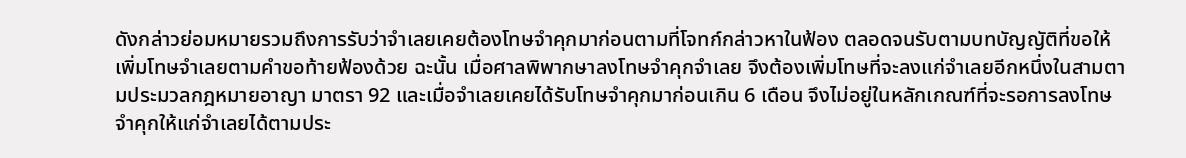ดังกล่าวย่อมหมายรวมถึงการรับว่าจำเลยเคยต้องโทษจำคุกมาก่อนตามที่โจทก์กล่าวหาในฟ้อง ตลอดจนรับตามบทบัญญัติที่ขอให้เพิ่มโทษจำเลยตามคำขอท้ายฟ้องด้วย ฉะนั้น เมื่อศาลพิพากษาลงโทษจำคุกจำเลย จึงต้องเพิ่มโทษที่จะลงแก่จำเลยอีกหนึ่งในสามตามประมวลกฎหมายอาญา มาตรา 92 และเมื่อจำเลยเคยได้รับโทษจำคุกมาก่อนเกิน 6 เดือน จึงไม่อยู่ในหลักเกณฑ์ที่จะรอการลงโทษจำคุกให้แก่จำเลยได้ตามประ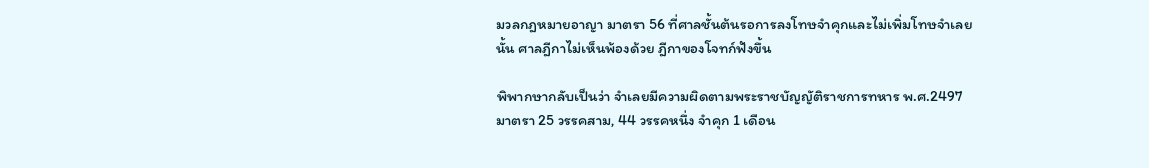มวลกฎหมายอาญา มาตรา 56 ที่ศาลชั้นต้นรอการลงโทษจำคุกและไม่เพิ่มโทษจำเลยนั้น ศาลฎีกาไม่เห็นพ้องด้วย ฎีกาของโจทก์ฟังขึ้น

พิพากษากลับเป็นว่า จำเลยมีความผิดตามพระราชบัญญัติราชการทหาร พ.ศ.2497 มาตรา 25 วรรคสาม, 44 วรรคหนึ่ง จำคุก 1 เดือน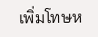เพิ่มโทษห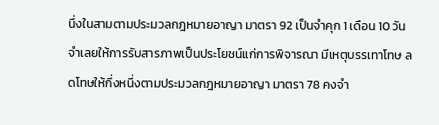นึ่งในสามตามประมวลกฎหมายอาญา มาตรา 92 เป็นจำคุก 1 เดือน 10 วัน จำเลยให้การรับสารภาพเป็นประโยชน์แก่การพิจารณา มีเหตุบรรเทาโทษ ลดโทษให้กึ่งหนึ่งตามประมวลกฎหมายอาญา มาตรา 78 คงจำ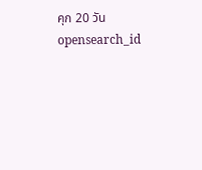คุก 20 วัน
opensearch_id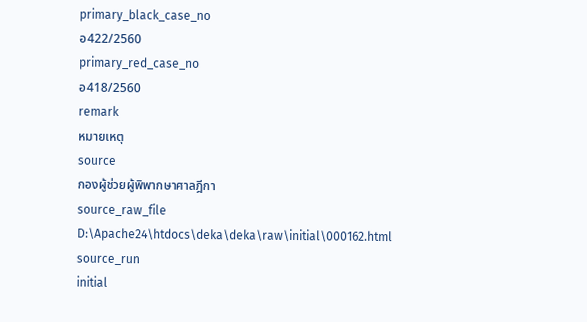primary_black_case_no
อ422/2560
primary_red_case_no
อ418/2560
remark
หมายเหตุ
source
กองผู้ช่วยผู้พิพากษาศาลฎีกา
source_raw_file
D:\Apache24\htdocs\deka\deka\raw\initial\000162.html
source_run
initial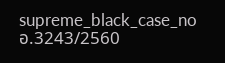supreme_black_case_no
อ.3243/2560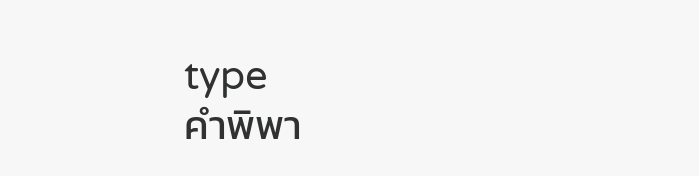type
คำพิพา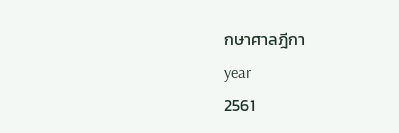กษาศาลฎีกา
year
2561